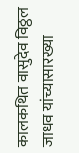कालकथित वासुदेव विठ्ठल जाधव यांच्यासारख्या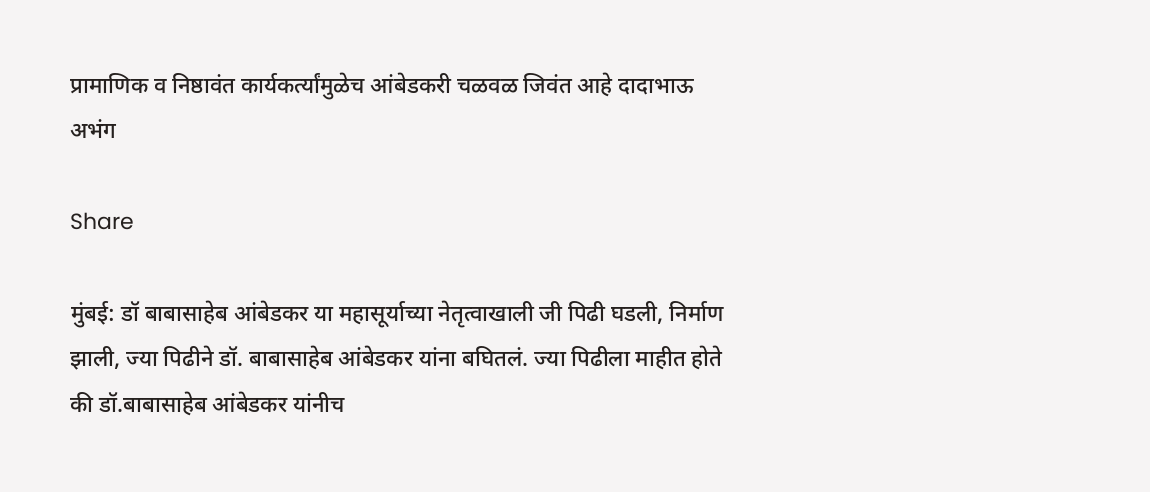प्रामाणिक व निष्ठावंत कार्यकर्त्यांमुळेच आंबेडकरी चळवळ जिवंत आहे दादाभाऊ अभंग

Share

मुंबई: डॉ बाबासाहेब आंबेडकर या महासूर्याच्या नेतृत्वाखाली जी पिढी घडली, निर्माण झाली, ज्या पिढीने डॉ. बाबासाहेब आंबेडकर यांना बघितलं. ज्या पिढीला माहीत होते की डॉ.बाबासाहेब आंबेडकर यांनीच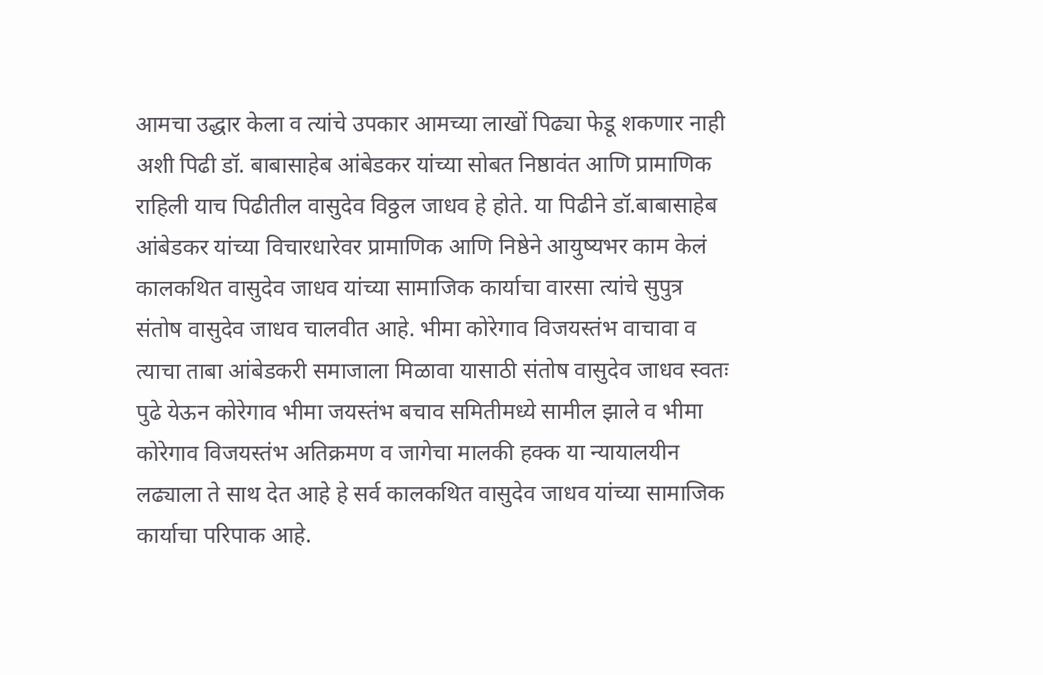आमचा उद्धार केला व त्यांचे उपकार आमच्या लाखों पिढ्या फेडू शकणार नाही अशी पिढी डॉ. बाबासाहेब आंबेडकर यांच्या सोबत निष्ठावंत आणि प्रामाणिक राहिली याच पिढीतील वासुदेव विठ्ठल जाधव हे होते. या पिढीने डॉ.बाबासाहेब आंबेडकर यांच्या विचारधारेवर प्रामाणिक आणि निष्ठेने आयुष्यभर काम केलं कालकथित वासुदेव जाधव यांच्या सामाजिक कार्याचा वारसा त्यांचे सुपुत्र संतोष वासुदेव जाधव चालवीत आहे. भीमा कोरेगाव विजयस्तंभ वाचावा व त्याचा ताबा आंबेडकरी समाजाला मिळावा यासाठी संतोष वासुदेव जाधव स्वतः पुढे येऊन कोरेगाव भीमा जयस्तंभ बचाव समितीमध्ये सामील झाले व भीमा कोरेगाव विजयस्तंभ अतिक्रमण व जागेचा मालकी हक्क या न्यायालयीन लढ्याला ते साथ देत आहे हे सर्व कालकथित वासुदेव जाधव यांच्या सामाजिक कार्याचा परिपाक आहे.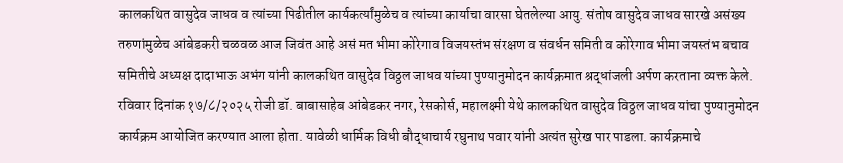कालकथित वासुदेव जाधव व त्यांच्या पिढीतील कार्यकर्त्यांमुळेच व त्यांच्या कार्याचा वारसा घेतलेल्या आयु. संतोष वासुदेव जाधव सारखे असंख्य तरुणांमुळेच आंबेडकरी चळवळ आज जिवंत आहे असं मत भीमा कोरेगाव विजयस्तंभ संरक्षण व संवर्धन समिती व कोरेगाव भीमा जयस्तंभ बचाव समितीचे अध्यक्ष दादाभाऊ अभंग यांनी कालकथित वासुदेव विठ्ठल जाधव यांच्या पुण्यानुमोदन कार्यक्रमात श्रद्धांजली अर्पण करताना व्यक्त केले.
रविवार दिनांक १७/८/२०२५ रोजी डॉ. बाबासाहेब आंबेडकर नगर, रेसकोर्स, महालक्ष्मी येथे कालकथित वासुदेव विठ्ठल जाधव यांचा पुण्यानुमोदन कार्यक्रम आयोजित करण्यात आला होता. यावेळी धार्मिक विधी बौद्धाचार्य रघुनाथ पवार यांनी अत्यंत सुरेख पार पाडला. कार्यक्रमाचे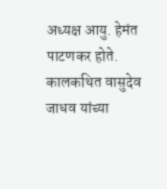अध्यक्ष आयु. हेमंत पाटणकर होते. कालकथित वासुदेव जाधव यांच्या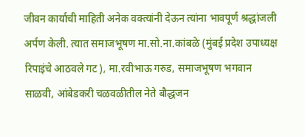जीवन कार्याची माहिती अनेक वक्त्यांनी देऊन त्यांना भावपूर्ण श्रद्धांजली अर्पण केली. त्यात समाजभूषण मा.सो.ना.कांबळे (मुंबई प्रदेश उपाध्यक्ष रिपाइंचे आठवले गट), मा.रवीभाऊ गरुड, समाजभूषण भगवान साळवी, आंबेडकरी चळवळीतील नेते बौद्धजन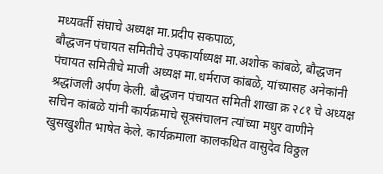मध्यवर्ती संघाचे अध्यक्ष मा.प्रदीप सकपाळ,
बौद्धजन पंचायत समितीचे उपकार्याध्यक्ष मा.अशोक कांबळे, बौद्धजन पंचायत समितीचे माजी अध्यक्ष मा.धर्मराज कांबळे, यांच्यासह अनेकांनी श्रद्धांजली अर्पण केली. बौद्धजन पंचायत समिती शाखा क्र २८१ चे अध्यक्ष सचिन कांबळे यांनी कार्यक्रमाचे सूत्रसंचालन त्यांच्या मधुर वाणीने खुसखुशीत भाषेत केले. कार्यक्रमाला कालकथित वासुदेव विठ्ठल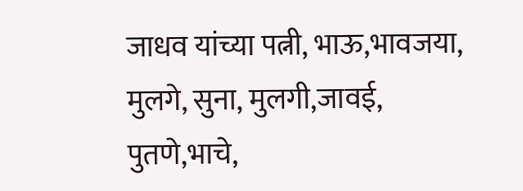जाधव यांच्या पत्नी, भाऊ,भावजया, मुलगे, सुना, मुलगी,जावई, पुतणे,भाचे,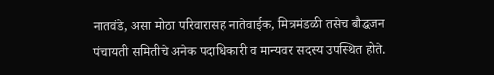नातवंडे, असा मोठा परिवारासह नातेवाईक, मित्रमंडळी तसेच बौद्धजन पंचायती समितीचे अनेक पदाधिकारी व मान्यवर सदस्य उपस्थित होते.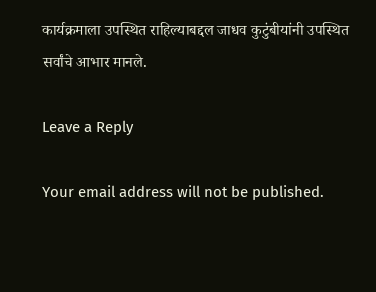कार्यक्रमाला उपस्थित राहिल्याबद्दल जाधव कुटुंबीयांनी उपस्थित सर्वांचे आभार मानले.

Leave a Reply

Your email address will not be published.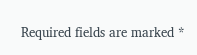Required fields are marked *